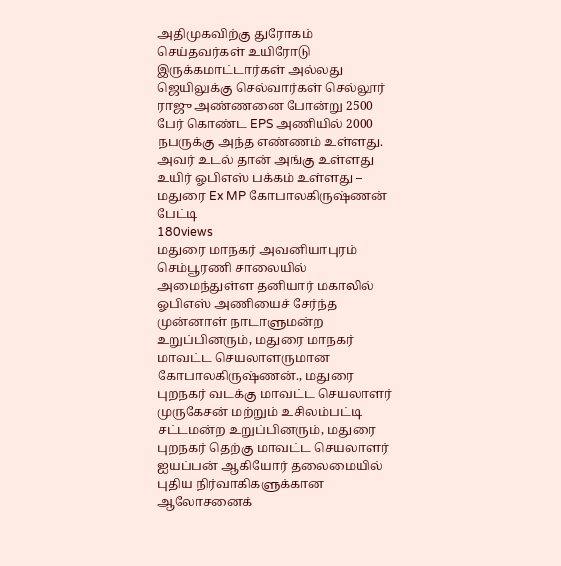அதிமுகவிற்கு துரோகம் செய்தவர்கள் உயிரோடு இருக்கமாட்டார்கள் அல்லது ஜெயிலுக்கு செல்வார்கள் செல்லூர் ராஜு அண்ணனை போன்று 2500 பேர் கொண்ட EPS அணியில் 2000 நபருக்கு அந்த எண்ணம் உள்ளது. அவர் உடல் தான் அங்கு உள்ளது உயிர் ஓபிஎஸ் பக்கம் உள்ளது – மதுரை Ex MP கோபாலகிருஷ்ணன் பேட்டி
180views
மதுரை மாநகர் அவனியாபுரம் செம்பூரணி சாலையில் அமைந்துள்ள தனியார் மகாலில் ஓபிஎஸ் அணியைச் சேர்ந்த முன்னாள் நாடாளுமன்ற உறுப்பினரும், மதுரை மாநகர் மாவட்ட செயலாளருமான கோபாலகிருஷ்ணன்., மதுரை புறநகர் வடக்கு மாவட்ட செயலாளர் முருகேசன் மற்றும் உசிலம்பட்டி சட்டமன்ற உறுப்பினரும், மதுரை புறநகர் தெற்கு மாவட்ட செயலாளர் ஐயப்பன் ஆகியோர் தலைமையில் புதிய நிர்வாகிகளுக்கான ஆலோசனைக்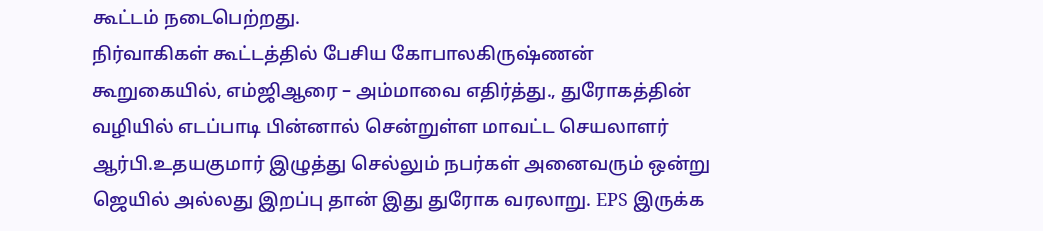கூட்டம் நடைபெற்றது.
நிர்வாகிகள் கூட்டத்தில் பேசிய கோபாலகிருஷ்ணன் கூறுகையில், எம்ஜிஆரை – அம்மாவை எதிர்த்து., துரோகத்தின் வழியில் எடப்பாடி பின்னால் சென்றுள்ள மாவட்ட செயலாளர் ஆர்பி.உதயகுமார் இழுத்து செல்லும் நபர்கள் அனைவரும் ஒன்று ஜெயில் அல்லது இறப்பு தான் இது துரோக வரலாறு. EPS இருக்க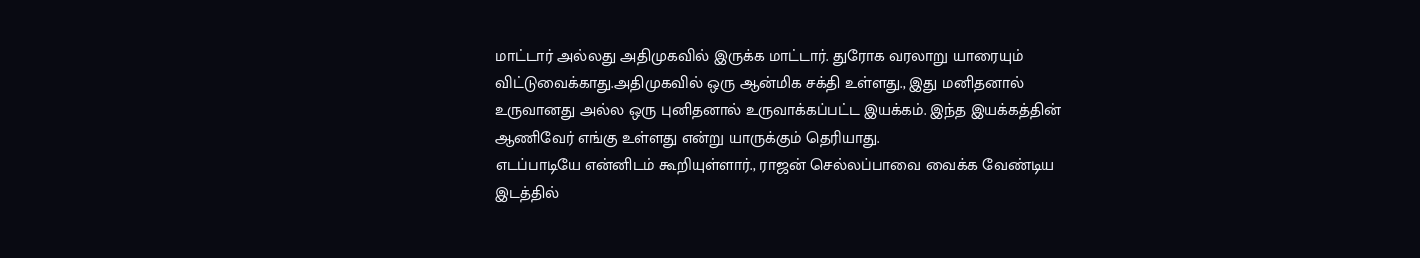மாட்டார் அல்லது அதிமுகவில் இருக்க மாட்டார். துரோக வரலாறு யாரையும் விட்டுவைக்காது.அதிமுகவில் ஒரு ஆன்மிக சக்தி உள்ளது., இது மனிதனால் உருவானது அல்ல ஒரு புனிதனால் உருவாக்கப்பட்ட இயக்கம். இந்த இயக்கத்தின் ஆணிவேர் எங்கு உள்ளது என்று யாருக்கும் தெரியாது.
எடப்பாடியே என்னிடம் கூறியுள்ளார்., ராஜன் செல்லப்பாவை வைக்க வேண்டிய இடத்தில்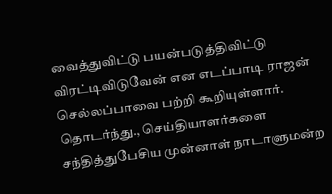வைத்துவிட்டு பயன்படுத்திவிட்டு விரட்டிவிடுவேன் என எடப்பாடி ராஜன் செல்லப்பாவை பற்றி கூறியுள்ளார்.
தொடர்ந்து., செய்தியாளர்களை சந்தித்துபேசிய முன்னாள் நாடாளுமன்ற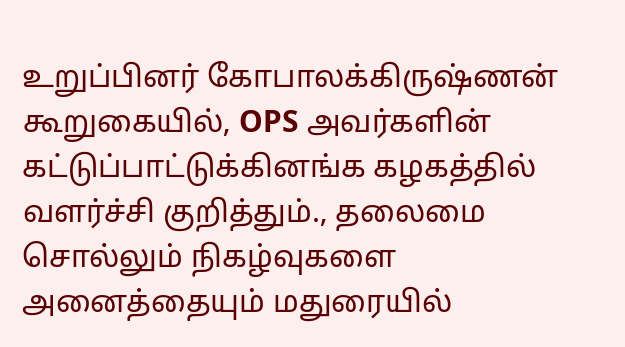உறுப்பினர் கோபாலக்கிருஷ்ணன் கூறுகையில், OPS அவர்களின் கட்டுப்பாட்டுக்கினங்க கழகத்தில் வளர்ச்சி குறித்தும்., தலைமை சொல்லும் நிகழ்வுகளை அனைத்தையும் மதுரையில்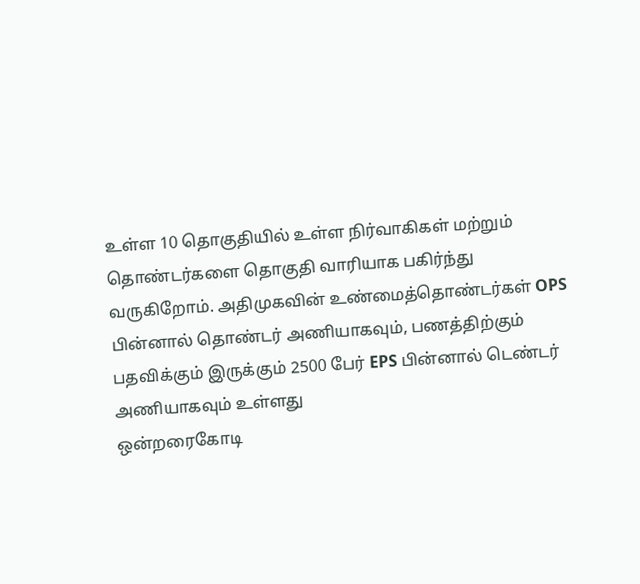உள்ள 10 தொகுதியில் உள்ள நிர்வாகிகள் மற்றும் தொண்டர்களை தொகுதி வாரியாக பகிர்ந்து வருகிறோம். அதிமுகவின் உண்மைத்தொண்டர்கள் OPS பின்னால் தொண்டர் அணியாகவும், பணத்திற்கும் பதவிக்கும் இருக்கும் 2500 பேர் EPS பின்னால் டெண்டர் அணியாகவும் உள்ளது
ஒன்றரைகோடி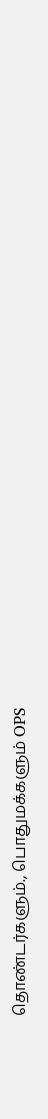தொண்டர்களும்., பொதுமக்களும் OPS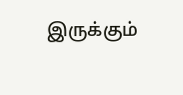இருக்கும்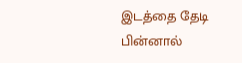இடத்தை தேடி பின்னால்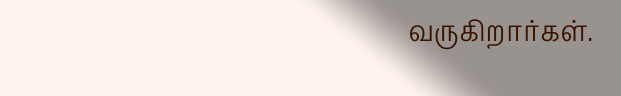வருகிறார்கள்.